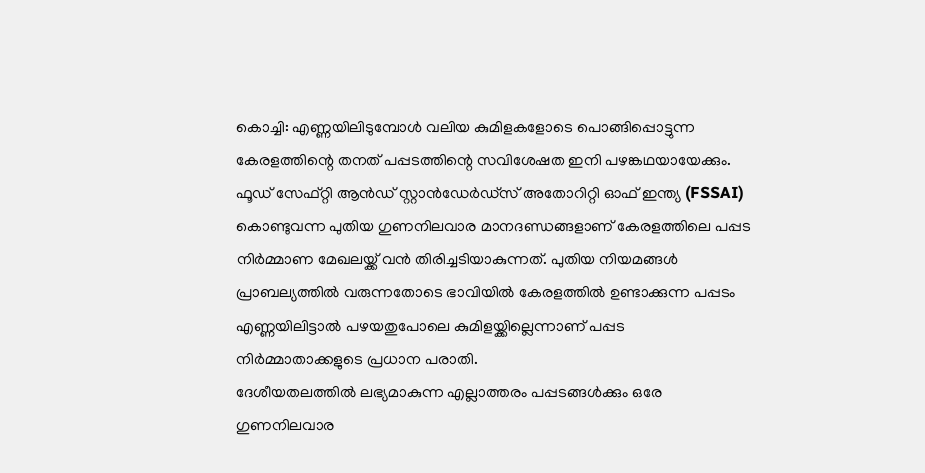കൊച്ചി: എണ്ണയിലിടുമ്പോൾ വലിയ കുമിളകളോടെ പൊങ്ങിപ്പൊട്ടുന്ന കേരളത്തിന്റെ തനത് പപ്പടത്തിന്റെ സവിശേഷത ഇനി പഴങ്കഥയായേക്കും. ഫൂഡ് സേഫ്റ്റി ആൻഡ് സ്റ്റാൻഡേർഡ്സ് അതോറിറ്റി ഓഫ് ഇന്ത്യ (FSSAI) കൊണ്ടുവന്ന പുതിയ ഗുണനിലവാര മാനദണ്ഡങ്ങളാണ് കേരളത്തിലെ പപ്പട നിർമ്മാണ മേഖലയ്ക്ക് വൻ തിരിച്ചടിയാകുന്നത്. പുതിയ നിയമങ്ങൾ പ്രാബല്യത്തിൽ വരുന്നതോടെ ഭാവിയിൽ കേരളത്തിൽ ഉണ്ടാക്കുന്ന പപ്പടം എണ്ണയിലിട്ടാൽ പഴയതുപോലെ കുമിളയ്ക്കില്ലെന്നാണ് പപ്പട നിർമ്മാതാക്കളുടെ പ്രധാന പരാതി.
ദേശീയതലത്തിൽ ലഭ്യമാകുന്ന എല്ലാത്തരം പപ്പടങ്ങൾക്കും ഒരേ ഗുണനിലവാര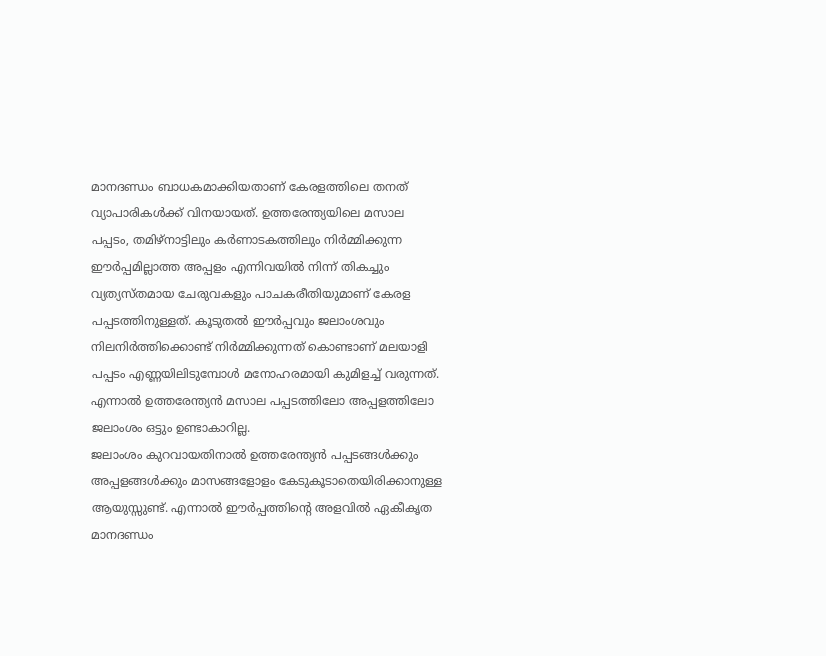മാനദണ്ഡം ബാധകമാക്കിയതാണ് കേരളത്തിലെ തനത് വ്യാപാരികൾക്ക് വിനയായത്. ഉത്തരേന്ത്യയിലെ മസാല പപ്പടം, തമിഴ്നാട്ടിലും കർണാടകത്തിലും നിർമ്മിക്കുന്ന ഈർപ്പമില്ലാത്ത അപ്പളം എന്നിവയിൽ നിന്ന് തികച്ചും വ്യത്യസ്തമായ ചേരുവകളും പാചകരീതിയുമാണ് കേരള പപ്പടത്തിനുള്ളത്. കൂടുതൽ ഈർപ്പവും ജലാംശവും നിലനിർത്തിക്കൊണ്ട് നിർമ്മിക്കുന്നത് കൊണ്ടാണ് മലയാളി പപ്പടം എണ്ണയിലിടുമ്പോൾ മനോഹരമായി കുമിളച്ച് വരുന്നത്. എന്നാൽ ഉത്തരേന്ത്യൻ മസാല പപ്പടത്തിലോ അപ്പളത്തിലോ ജലാംശം ഒട്ടും ഉണ്ടാകാറില്ല.
ജലാംശം കുറവായതിനാൽ ഉത്തരേന്ത്യൻ പപ്പടങ്ങൾക്കും അപ്പളങ്ങൾക്കും മാസങ്ങളോളം കേടുകൂടാതെയിരിക്കാനുള്ള ആയുസ്സുണ്ട്. എന്നാൽ ഈർപ്പത്തിന്റെ അളവിൽ ഏകീകൃത മാനദണ്ഡം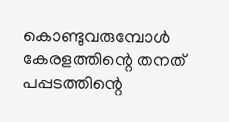കൊണ്ടുവരുമ്പോൾ കേരളത്തിന്റെ തനത് പപ്പടത്തിന്റെ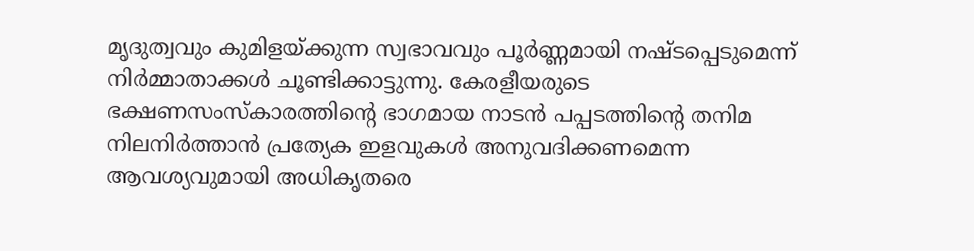മൃദുത്വവും കുമിളയ്ക്കുന്ന സ്വഭാവവും പൂർണ്ണമായി നഷ്ടപ്പെടുമെന്ന് നിർമ്മാതാക്കൾ ചൂണ്ടിക്കാട്ടുന്നു. കേരളീയരുടെ ഭക്ഷണസംസ്കാരത്തിന്റെ ഭാഗമായ നാടൻ പപ്പടത്തിന്റെ തനിമ നിലനിർത്താൻ പ്രത്യേക ഇളവുകൾ അനുവദിക്കണമെന്ന ആവശ്യവുമായി അധികൃതരെ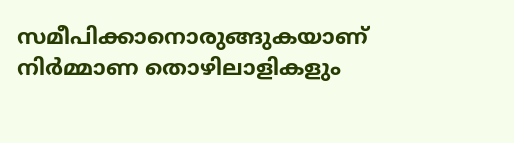സമീപിക്കാനൊരുങ്ങുകയാണ് നിർമ്മാണ തൊഴിലാളികളും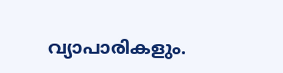വ്യാപാരികളും.